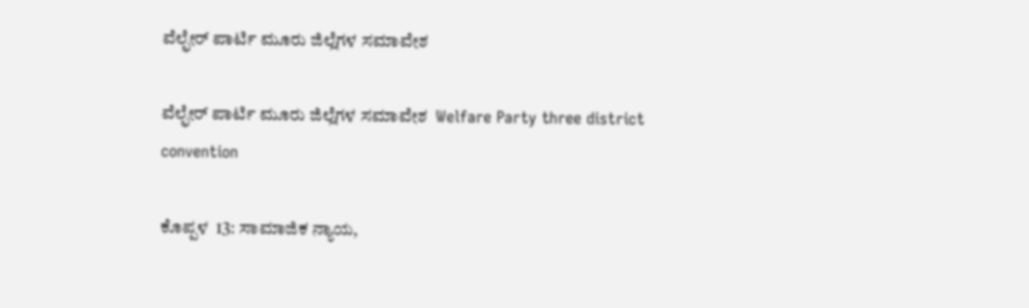ವೆಲ್ಫೇರ್ ಪಾರ್ಟಿ ಮೂರು ಜಿಲ್ಲೆಗಳ ಸಮಾವೇಶ

ವೆಲ್ಫೇರ್ ಪಾರ್ಟಿ ಮೂರು ಜಿಲ್ಲೆಗಳ ಸಮಾವೇಶ  Welfare Party three district convention

ಕೊಪ್ಪಳ  13: ಸಾಮಾಜಿಕ ನ್ಯಾಯ,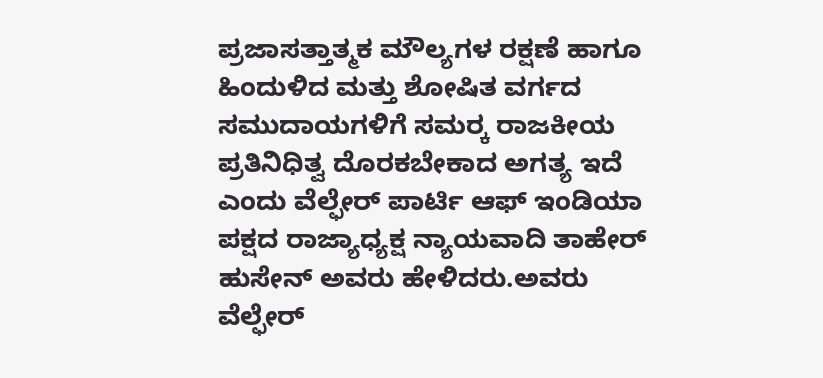ಪ್ರಜಾಸತ್ತಾತ್ಮಕ ಮೌಲ್ಯಗಳ ರಕ್ಷಣೆ ಹಾಗೂ ಹಿಂದುಳಿದ ಮತ್ತು ಶೋಷಿತ ವರ್ಗದ ಸಮುದಾಯಗಳಿಗೆ ಸಮರ‍್ಕ ರಾಜಕೀಯ ಪ್ರತಿನಿಧಿತ್ವ ದೊರಕಬೇಕಾದ ಅಗತ್ಯ ಇದೆ ಎಂದು ವೆಲ್ಫೇರ್ ಪಾರ್ಟಿ ಆಫ್ ಇಂಡಿಯಾ ಪಕ್ಷದ ರಾಜ್ಯಾಧ್ಯಕ್ಷ ನ್ಯಾಯವಾದಿ ತಾಹೇರ್ ಹುಸೇನ್ ಅವರು ಹೇಳಿದರು.ಅವರು ವೆಲ್ಫೇರ್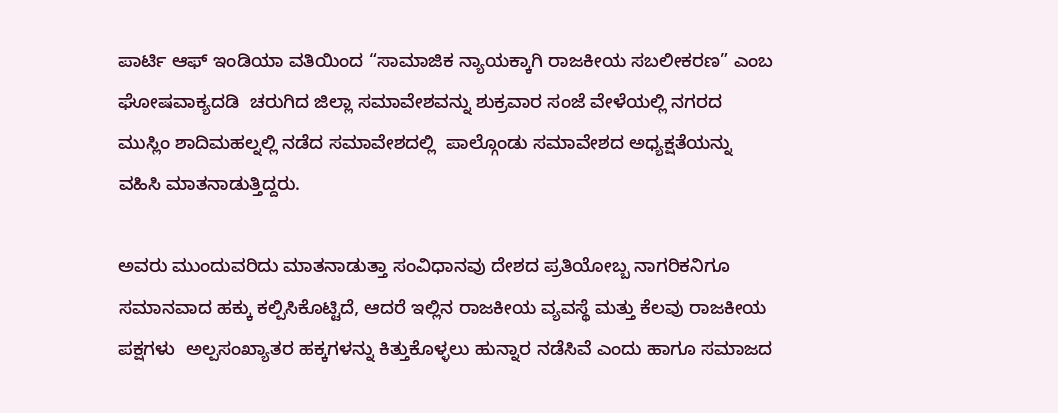ಪಾರ್ಟಿ ಆಫ್ ಇಂಡಿಯಾ ವತಿಯಿಂದ “ಸಾಮಾಜಿಕ ನ್ಯಾಯಕ್ಕಾಗಿ ರಾಜಕೀಯ ಸಬಲೀಕರಣ” ಎಂಬ ಘೋಷವಾಕ್ಯದಡಿ  ಚರುಗಿದ ಜಿಲ್ಲಾ ಸಮಾವೇಶವನ್ನು ಶುಕ್ರವಾರ ಸಂಜೆ ವೇಳೆಯಲ್ಲಿ ನಗರದ ಮುಸ್ಲಿಂ ಶಾದಿಮಹಲ್ನಲ್ಲಿ ನಡೆದ ಸಮಾವೇಶದಲ್ಲಿ  ಪಾಲ್ಗೊಂಡು ಸಮಾವೇಶದ ಅಧ್ಯಕ್ಷತೆಯನ್ನು ವಹಿಸಿ ಮಾತನಾಡುತ್ತಿದ್ದರು.

ಅವರು ಮುಂದುವರಿದು ಮಾತನಾಡುತ್ತಾ ಸಂವಿಧಾನವು ದೇಶದ ಪ್ರತಿಯೋಬ್ಬ ನಾಗರಿಕನಿಗೂ ಸಮಾನವಾದ ಹಕ್ಕು ಕಲ್ಪಿಸಿಕೊಟ್ಟಿದೆ, ಆದರೆ ಇಲ್ಲಿನ ರಾಜಕೀಯ ವ್ಯವಸ್ಥೆ ಮತ್ತು ಕೆಲವು ರಾಜಕೀಯ ಪಕ್ಷಗಳು  ಅಲ್ಪಸಂಖ್ಯಾತರ ಹಕ್ಕಗಳನ್ನು ಕಿತ್ತುಕೊಳ್ಳಲು ಹುನ್ನಾರ ನಡೆಸಿವೆ ಎಂದು ಹಾಗೂ ಸಮಾಜದ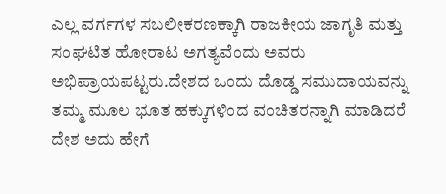ಎಲ್ಲ ವರ್ಗಗಳ ಸಬಲೀಕರಣಕ್ಕಾಗಿ ರಾಜಕೀಯ ಜಾಗೃತಿ ಮತ್ತು ಸಂಘಟಿತ ಹೋರಾಟ ಅಗತ್ಯವೆಂದು ಅವರು ಅಭಿಪ್ರಾಯಪಟ್ಟರು.ದೇಶದ ಒಂದು ದೊಡ್ಡ ಸಮುದಾಯವನ್ನು ತಮ್ಮ ಮೂಲ ಭೂತ ಹಕ್ಕುಗಳಿಂದ ವಂಚಿತರನ್ನಾಗಿ ಮಾಡಿದರೆ ದೇಶ ಅದು ಹೇಗೆ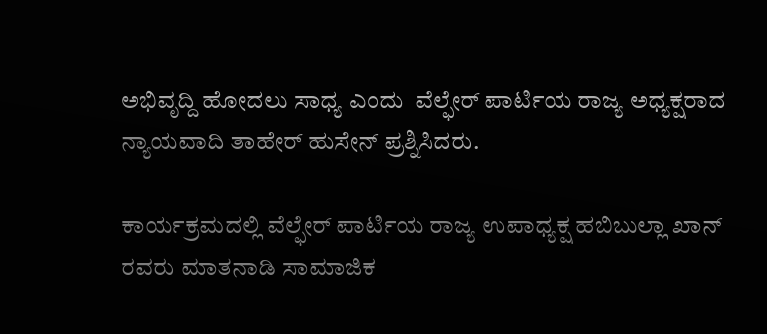ಅಭಿವೃದ್ದಿ ಹೋದಲು ಸಾಧ್ಯ ಎಂದು  ವೆಲ್ಫೇರ್ ಪಾರ್ಟಿಯ ರಾಜ್ಯ ಅಧ್ಯಕ್ಷರಾದ ನ್ಯಾಯವಾದಿ ತಾಹೇರ್ ಹುಸೇನ್ ಪ್ರಶ್ನಿಸಿದರು.

ಕಾರ್ಯಕ್ರಮದಲ್ಲಿ ವೆಲ್ಫೇರ್ ಪಾರ್ಟಿಯ ರಾಜ್ಯ ಉಪಾಧ್ಯಕ್ಷ ಹಬಿಬುಲ್ಲಾ ಖಾನ್ ರವರು ಮಾತನಾಡಿ ಸಾಮಾಜಿಕ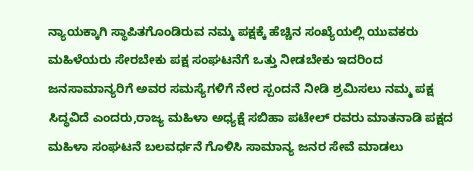ನ್ಯಾಯಕ್ಕಾಗಿ ಸ್ಥಾಪಿತಗೊಂಡಿರುವ ನಮ್ಮ ಪಕ್ಷಕ್ಕೆ ಹೆಚ್ಚಿನ ಸಂಖ್ಯೆಯಲ್ಲಿ ಯುವಕರು ಮಹಿಳೆಯರು ಸೇರಬೇಕು ಪಕ್ಷ ಸಂಘಟನೆಗೆ ಒತ್ತು ನೀಡಬೇಕು ಇದರಿಂದ ಜನಸಾಮಾನ್ಯರಿಗೆ ಅವರ ಸಮಸ್ಯೆಗಳಿಗೆ ನೇರ ಸ್ಪಂದನೆ ನೀಡಿ ಶ್ರಮಿಸಲು ನಮ್ಮ ಪಕ್ಷ ಸಿದ್ಧವಿದೆ ಎಂದರು,ರಾಜ್ಯ ಮಹಿಳಾ ಅಧ್ಯಕ್ಷೆ ಸಬಿಹಾ ಪಟೇಲ್ ರವರು ಮಾತನಾಡಿ ಪಕ್ಷದ ಮಹಿಳಾ ಸಂಘಟನೆ ಬಲವರ್ಧನೆ ಗೊಳಿಸಿ ಸಾಮಾನ್ಯ ಜನರ ಸೇವೆ ಮಾಡಲು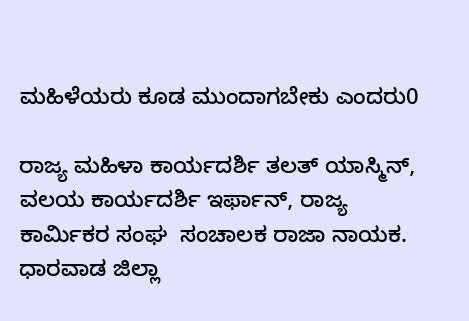ಮಹಿಳೆಯರು ಕೂಡ ಮುಂದಾಗಬೇಕು ಎಂದರು0

ರಾಜ್ಯ ಮಹಿಳಾ ಕಾರ್ಯದರ್ಶಿ ತಲತ್ ಯಾಸ್ಮಿನ್,  ವಲಯ ಕಾರ್ಯದರ್ಶಿ ಇರ್ಫಾನ್, ರಾಜ್ಯ ಕಾರ್ಮಿಕರ ಸಂಘ  ಸಂಚಾಲಕ ರಾಜಾ ನಾಯಕ. ಧಾರವಾಡ ಜಿಲ್ಲಾ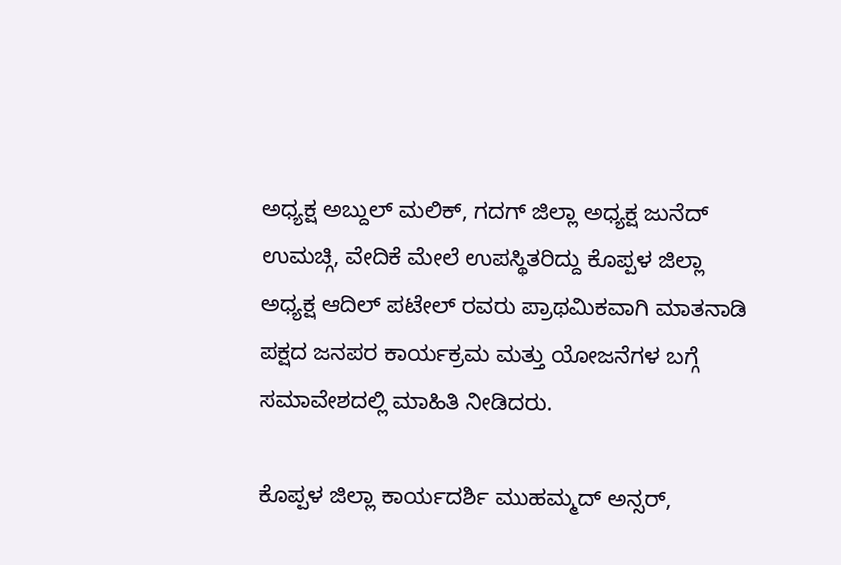ಅಧ್ಯಕ್ಷ ಅಬ್ದುಲ್ ಮಲಿಕ್, ಗದಗ್ ಜಿಲ್ಲಾ ಅಧ್ಯಕ್ಷ ಜುನೆದ್ ಉಮಚ್ಗಿ, ವೇದಿಕೆ ಮೇಲೆ ಉಪಸ್ಥಿತರಿದ್ದು ಕೊಪ್ಪಳ ಜಿಲ್ಲಾ ಅಧ್ಯಕ್ಷ ಆದಿಲ್ ಪಟೇಲ್ ರವರು ಪ್ರಾಥಮಿಕವಾಗಿ ಮಾತನಾಡಿ ಪಕ್ಷದ ಜನಪರ ಕಾರ್ಯಕ್ರಮ ಮತ್ತು ಯೋಜನೆಗಳ ಬಗ್ಗೆ ಸಮಾವೇಶದಲ್ಲಿ ಮಾಹಿತಿ ನೀಡಿದರು.

ಕೊಪ್ಪಳ ಜಿಲ್ಲಾ ಕಾರ್ಯದರ್ಶಿ ಮುಹಮ್ಮದ್ ಅನ್ಸರ್,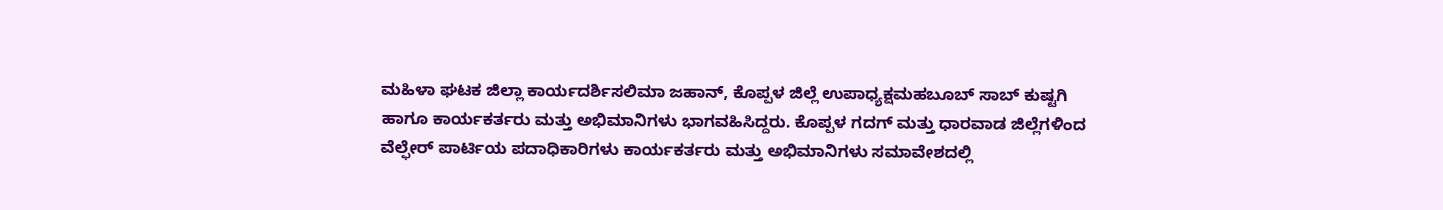ಮಹಿಳಾ ಘಟಕ ಜಿಲ್ಲಾ ಕಾರ್ಯದರ್ಶಿಸಲಿಮಾ ಜಹಾನ್, ಕೊಪ್ಪಳ ಜಿಲ್ಲೆ ಉಪಾಧ್ಯಕ್ಷಮಹಬೂಬ್ ಸಾಬ್ ಕುಷ್ಟಗಿ ಹಾಗೂ ಕಾರ್ಯಕರ್ತರು ಮತ್ತು ಅಭಿಮಾನಿಗಳು ಭಾಗವಹಿಸಿದ್ದರು. ಕೊಪ್ಪಳ ಗದಗ್ ಮತ್ತು ಧಾರವಾಡ ಜಿಲ್ಲೆಗಳಿಂದ ವೆಲ್ಫೇರ್ ಪಾರ್ಟಿಯ ಪದಾಧಿಕಾರಿಗಳು ಕಾರ್ಯಕರ್ತರು ಮತ್ತು ಅಭಿಮಾನಿಗಳು ಸಮಾವೇಶದಲ್ಲಿ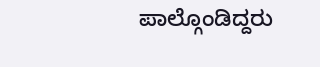ಪಾಲ್ಗೊಂಡಿದ್ದರು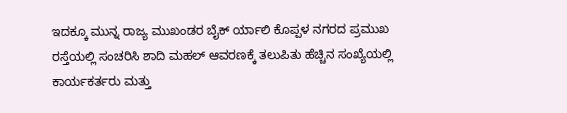ಇದಕ್ಕೂ ಮುನ್ನ ರಾಜ್ಯ ಮುಖಂಡರ ಬೈಕ್ ರ್ಯಾಲಿ ಕೊಪ್ಪಳ ನಗರದ ಪ್ರಮುಖ ರಸ್ತೆಯಲ್ಲಿ ಸಂಚರಿಸಿ ಶಾದಿ ಮಹಲ್ ಆವರಣಕ್ಕೆ ತಲುಪಿತು ಹೆಚ್ಚಿನ ಸಂಖ್ಯೆಯಲ್ಲಿ ಕಾರ್ಯಕರ್ತರು ಮತ್ತು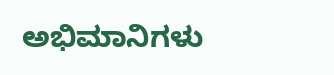ಅಭಿಮಾನಿಗಳು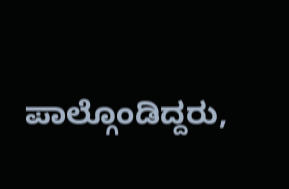ಪಾಲ್ಗೊಂಡಿದ್ದರು,